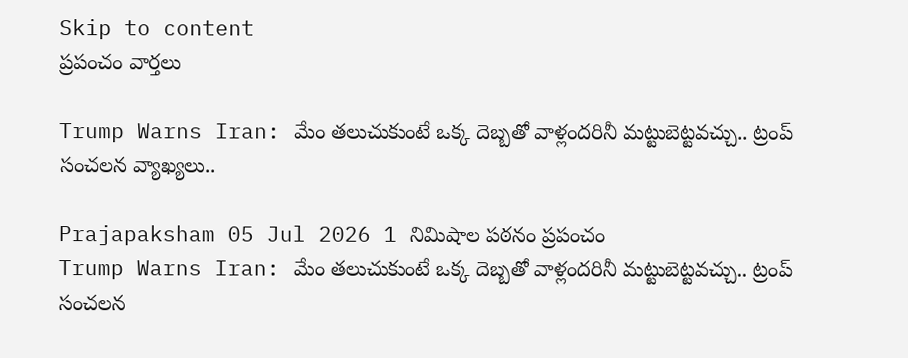Skip to content
ప్రపంచం వార్తలు

Trump Warns Iran: మేం తలుచుకుంటే ఒక్క దెబ్బతో వాళ్లందరినీ మట్టుబెట్టవచ్చు.. ట్రంప్ సంచలన వ్యాఖ్యలు..

Prajapaksham 05 Jul 2026 1 నిమిషాల పఠనం ప్రపంచం
Trump Warns Iran: మేం తలుచుకుంటే ఒక్క దెబ్బతో వాళ్లందరినీ మట్టుబెట్టవచ్చు.. ట్రంప్ సంచలన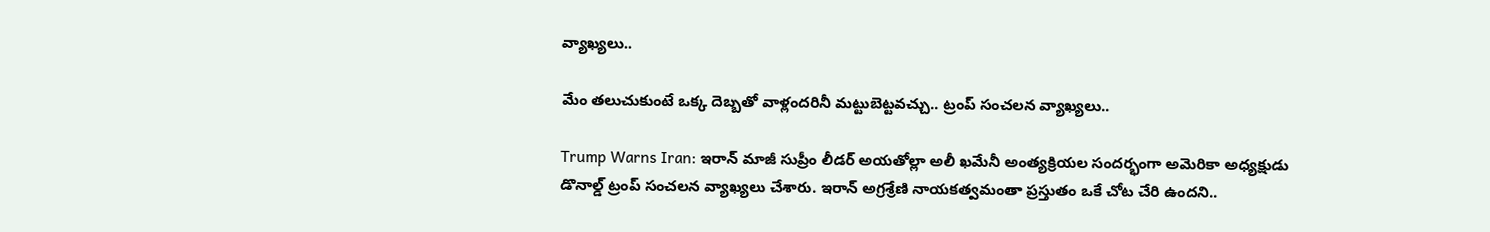వ్యాఖ్యలు..

మేం తలుచుకుంటే ఒక్క దెబ్బతో వాళ్లందరినీ మట్టుబెట్టవచ్చు.. ట్రంప్ సంచలన వ్యాఖ్యలు..

Trump Warns Iran: ఇరాన్ మాజీ సుప్రీం లీడర్ అయతోల్లా అలీ ఖమేనీ అంత్యక్రియల సందర్భంగా అమెరికా అధ్యక్షుడు డొనాల్డ్ ట్రంప్ సంచలన వ్యాఖ్యలు చేశారు. ఇరాన్ అగ్రశ్రేణి నాయకత్వమంతా ప్రస్తుతం ఒకే చోట చేరి ఉందని..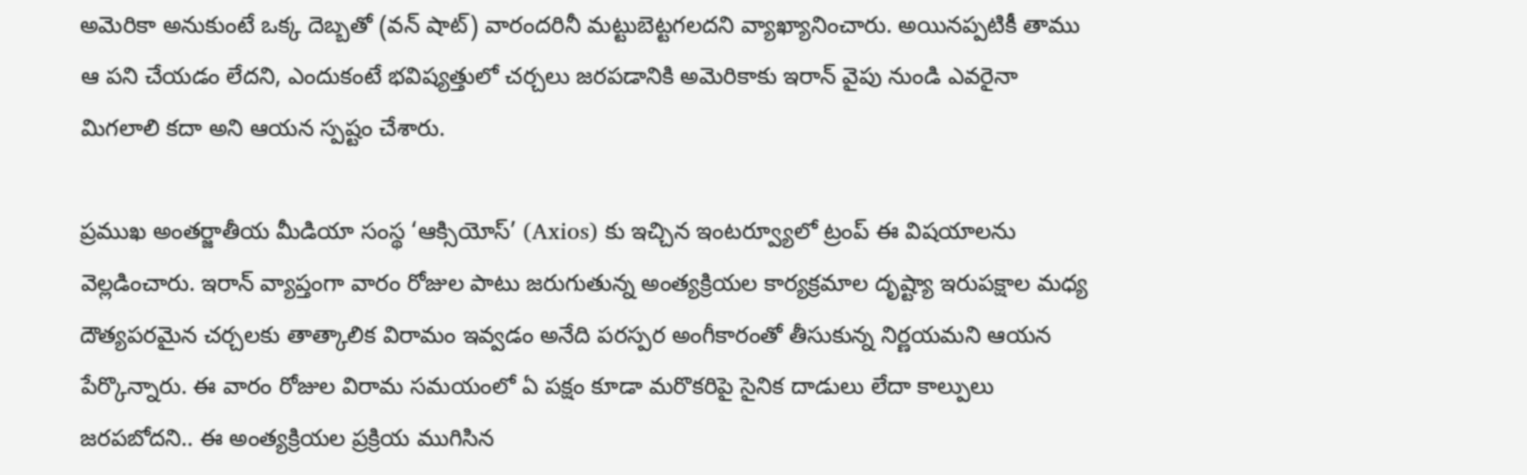అమెరికా అనుకుంటే ఒక్క దెబ్బతో (వన్ షాట్) వారందరినీ మట్టుబెట్టగలదని వ్యాఖ్యానించారు. అయినప్పటికీ తాము ఆ పని చేయడం లేదని, ఎందుకంటే భవిష్యత్తులో చర్చలు జరపడానికి అమెరికాకు ఇరాన్ వైపు నుండి ఎవరైనా మిగలాలి కదా అని ఆయన స్పష్టం చేశారు.

ప్రముఖ అంతర్జాతీయ మీడియా సంస్థ ‘ఆక్సియోస్’ (Axios) కు ఇచ్చిన ఇంటర్వ్యూలో ట్రంప్ ఈ విషయాలను వెల్లడించారు. ఇరాన్ వ్యాప్తంగా వారం రోజుల పాటు జరుగుతున్న అంత్యక్రియల కార్యక్రమాల దృష్ట్యా ఇరుపక్షాల మధ్య దౌత్యపరమైన చర్చలకు తాత్కాలిక విరామం ఇవ్వడం అనేది పరస్పర అంగీకారంతో తీసుకున్న నిర్ణయమని ఆయన పేర్కొన్నారు. ఈ వారం రోజుల విరామ సమయంలో ఏ పక్షం కూడా మరొకరిపై సైనిక దాడులు లేదా కాల్పులు జరపబోదని.. ఈ అంత్యక్రియల ప్రక్రియ ముగిసిన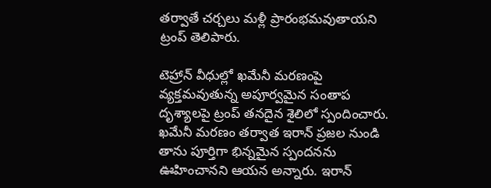తర్వాతే చర్చలు మళ్లీ ప్రారంభమవుతాయని ట్రంప్ తెలిపారు.

టెహ్రాన్ వీధుల్లో ఖమేనీ మరణంపై వ్యక్తమవుతున్న అపూర్వమైన సంతాప దృశ్యాలపై ట్రంప్ తనదైన శైలిలో స్పందించారు. ఖమేనీ మరణం తర్వాత ఇరాన్ ప్రజల నుండి తాను పూర్తిగా భిన్నమైన స్పందనను ఊహించానని ఆయన అన్నారు. ఇరాన్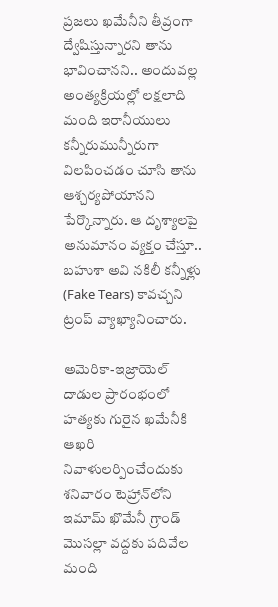ప్రజలు ఖమేనీని తీవ్రంగా ద్వేషిస్తున్నారని తాను భావించానని.. అందువల్ల అంత్యక్రియల్లో లక్షలాది మంది ఇరానీయులు కన్నీరుమున్నీరుగా విలపించడం చూసి తాను ఆశ్చర్యపోయానని పేర్కొన్నారు. ఆ దృశ్యాలపై అనుమానం వ్యక్తం చేస్తూ.. బహుశా అవి నకిలీ కన్నీళ్లు (Fake Tears) కావచ్చని ట్రంప్ వ్యాఖ్యానించారు.

అమెరికా-ఇజ్రాయెల్ దాడుల ప్రారంభంలో హత్యకు గురైన ఖమేనీకి ఆఖరి నివాళులర్పించేందుకు శనివారం టెహ్రాన్‌లోని ఇమామ్ ఖొమేనీ గ్రాండ్ మొసల్లా వద్దకు పదివేల మంది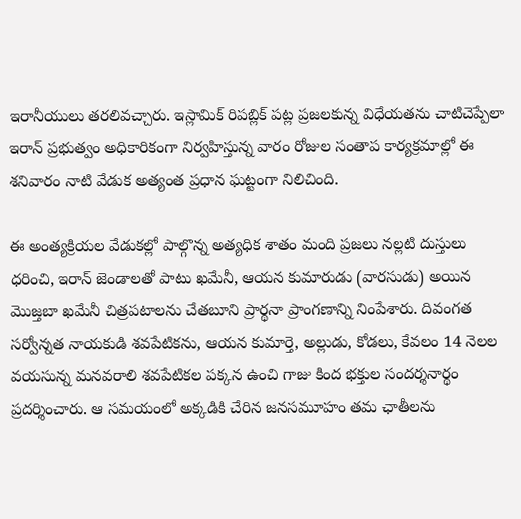ఇరానీయులు తరలివచ్చారు. ఇస్లామిక్ రిపబ్లిక్ పట్ల ప్రజలకున్న విధేయతను చాటిచెప్పేలా ఇరాన్ ప్రభుత్వం అధికారికంగా నిర్వహిస్తున్న వారం రోజుల సంతాప కార్యక్రమాల్లో ఈ శనివారం నాటి వేడుక అత్యంత ప్రధాన ఘట్టంగా నిలిచింది.

ఈ అంత్యక్రియల వేడుకల్లో పాల్గొన్న అత్యధిక శాతం మంది ప్రజలు నల్లటి దుస్తులు ధరించి, ఇరాన్ జెండాలతో పాటు ఖమేనీ, ఆయన కుమారుడు (వారసుడు) అయిన మొజ్తబా ఖమేనీ చిత్రపటాలను చేతబూని ప్రార్థనా ప్రాంగణాన్ని నింపేశారు. దివంగత సర్వోన్నత నాయకుడి శవపేటికను, ఆయన కుమార్తె, అల్లుడు, కోడలు, కేవలం 14 నెలల వయసున్న మనవరాలి శవపేటికల పక్కన ఉంచి గాజు కింద భక్తుల సందర్శనార్థం ప్రదర్శించారు. ఆ సమయంలో అక్కడికి చేరిన జనసమూహం తమ ఛాతీలను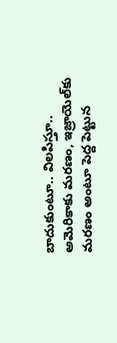బాదుకుంటూ.. విలపిస్తూ.. అమెరికాకు మరణం, ఇజ్రాయెల్‌కు మరణం అంటూ పెద్ద పెట్టున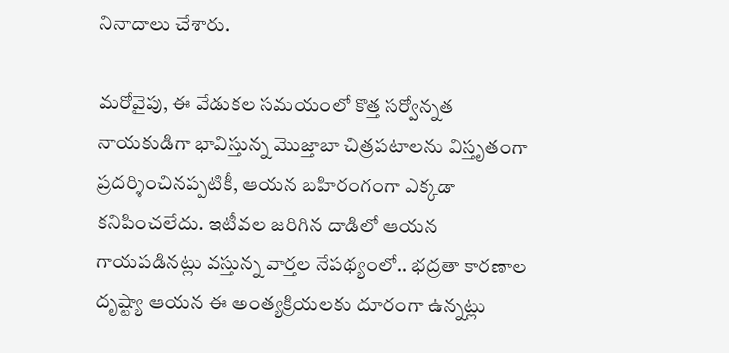నినాదాలు చేశారు.

మరోవైపు, ఈ వేడుకల సమయంలో కొత్త సర్వోన్నత నాయకుడిగా భావిస్తున్న మొజ్తాబా చిత్రపటాలను విస్తృతంగా ప్రదర్శించినప్పటికీ, ఆయన బహిరంగంగా ఎక్కడా కనిపించలేదు. ఇటీవల జరిగిన దాడిలో ఆయన గాయపడినట్లు వస్తున్న వార్తల నేపథ్యంలో.. భద్రతా కారణాల దృష్ట్యా ఆయన ఈ అంత్యక్రియలకు దూరంగా ఉన్నట్లు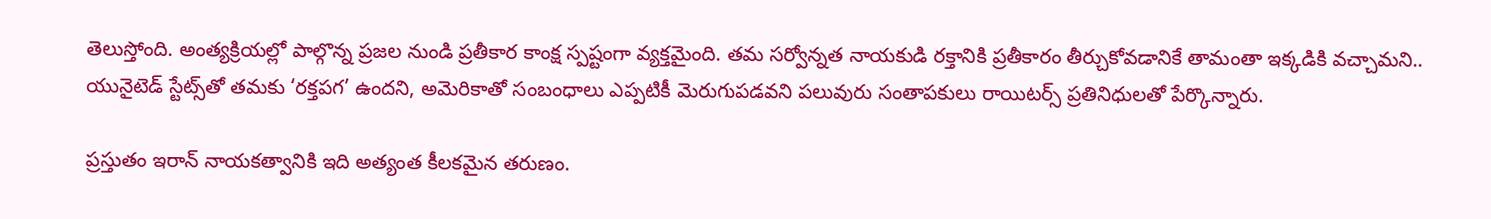తెలుస్తోంది. అంత్యక్రియల్లో పాల్గొన్న ప్రజల నుండి ప్రతీకార కాంక్ష స్పష్టంగా వ్యక్తమైంది. తమ సర్వోన్నత నాయకుడి రక్తానికి ప్రతీకారం తీర్చుకోవడానికే తామంతా ఇక్కడికి వచ్చామని.. యునైటెడ్ స్టేట్స్‌తో తమకు ‘రక్తపగ’ ఉందని, అమెరికాతో సంబంధాలు ఎప్పటికీ మెరుగుపడవని పలువురు సంతాపకులు రాయిటర్స్ ప్రతినిధులతో పేర్కొన్నారు.

ప్రస్తుతం ఇరాన్ నాయకత్వానికి ఇది అత్యంత కీలకమైన తరుణం.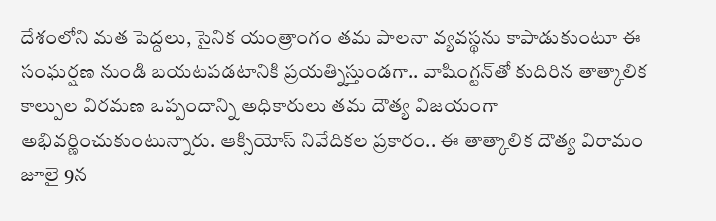దేశంలోని మత పెద్దలు, సైనిక యంత్రాంగం తమ పాలనా వ్యవస్థను కాపాడుకుంటూ ఈ సంఘర్షణ నుండి బయటపడటానికి ప్రయత్నిస్తుండగా.. వాషింగ్టన్‌తో కుదిరిన తాత్కాలిక కాల్పుల విరమణ ఒప్పందాన్ని అధికారులు తమ దౌత్య విజయంగా అభివర్ణించుకుంటున్నారు. ఆక్సియోస్ నివేదికల ప్రకారం.. ఈ తాత్కాలిక దౌత్య విరామం జూలై 9న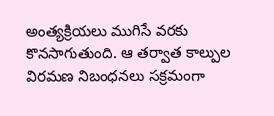అంత్యక్రియలు ముగిసే వరకు కొనసాగుతుంది. ఆ తర్వాత కాల్పుల విరమణ నిబంధనలు సక్రమంగా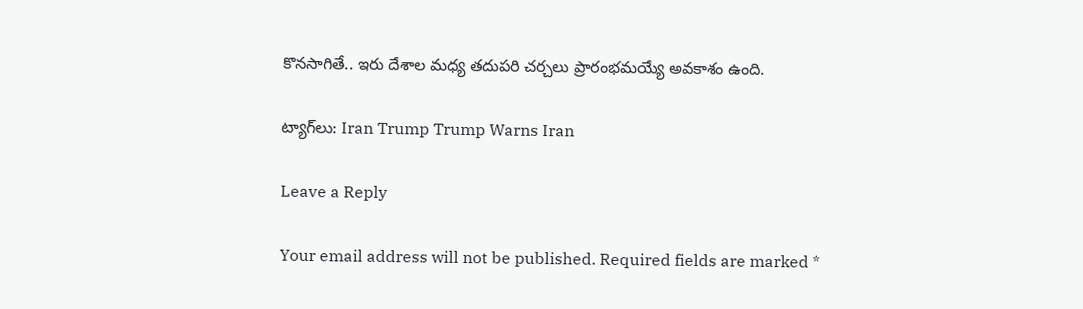కొనసాగితే.. ఇరు దేశాల మధ్య తదుపరి చర్చలు ప్రారంభమయ్యే అవకాశం ఉంది.

ట్యాగ్‌లు: Iran Trump Trump Warns Iran

Leave a Reply

Your email address will not be published. Required fields are marked *